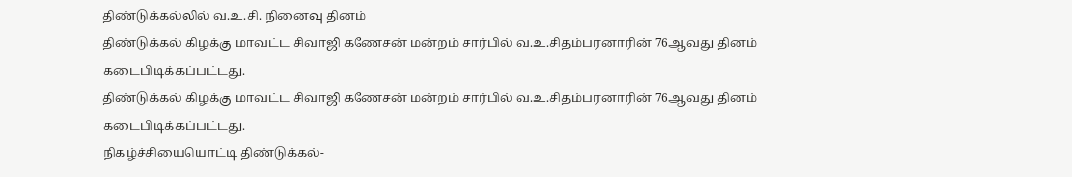திண்டுக்கல்லில் வ.உ.சி. நினைவு தினம்
திண்டுக்கல் கிழக்கு மாவட்ட சிவாஜி கணேசன் மன்றம் சார்பில் வ.உ.சிதம்பரனாரின் 76ஆவது தினம் கடைபிடிக்கப்பட்டது.
திண்டுக்கல் கிழக்கு மாவட்ட சிவாஜி கணேசன் மன்றம் சார்பில் வ.உ.சிதம்பரனாரின் 76ஆவது தினம் கடைபிடிக்கப்பட்டது.
நிகழ்ச்சியையொட்டி திண்டுக்கல்-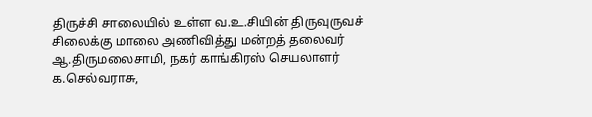திருச்சி சாலையில் உள்ள வ.உ.சியின் திருவுருவச் சிலைக்கு மாலை அணிவித்து மன்றத் தலைவர் ஆ.திருமலைசாமி, நகர் காங்கிரஸ் செயலாளர் க.செல்வராசு,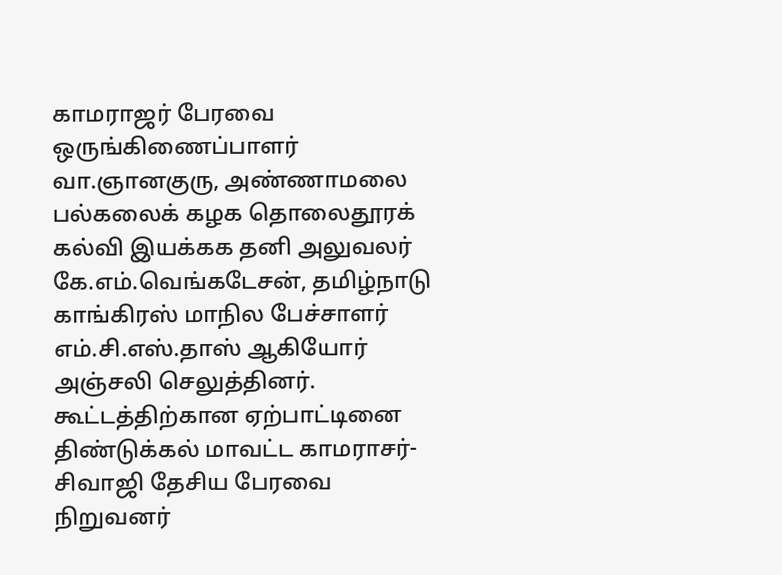காமராஜர் பேரவை ஒருங்கிணைப்பாளர் வா.ஞானகுரு, அண்ணாமலை பல்கலைக் கழக தொலைதூரக் கல்வி இயக்கக தனி அலுவலர் கே.எம்.வெங்கடேசன், தமிழ்நாடு காங்கிரஸ் மாநில பேச்சாளர் எம்.சி.எஸ்.தாஸ் ஆகியோர் அஞ்சலி செலுத்தினர். கூட்டத்திற்கான ஏற்பாட்டினை திண்டுக்கல் மாவட்ட காமராசர்-சிவாஜி தேசிய பேரவை நிறுவனர்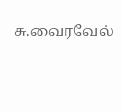சு.வைரவேல்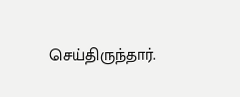செய்திருந்தார்.